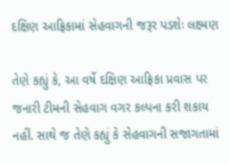દક્ષિણ આફ્રિકામાં સેહવાગની જરૂર પડશેઃ લક્ષ્મણ

તેણે કહ્યું કે, આ વર્ષે દક્ષિણ આફ્રિકા પ્રવાસ પર જનારી ટીમની સેહવાગ વગર કલ્પના કરી શકાય નહીં. સાથે જ તેણે કહ્યું કે સેહવાગની સજાગતામાં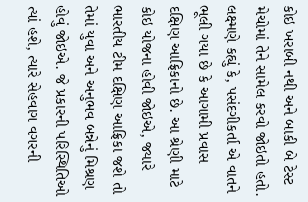કોઇ ખરાબી નથી અને બાકી બે ટેસ્ટ મેચોમાં તેને સામેલ કરવો જોઇતો હતો.
લક્ષ્મણે કહ્યું કે, પસંદગીકર્તા એ વાતને ભૂલી ગયા છે કે આગામી પ્રવાસ દક્ષિણ આફ્રિકાનો છે. આ શ્રેણી માટે કોઇ યોજના હોવી જોઇએ, જ્યારે ભારતીય ટીમ દક્ષિણ આફ્રિકા જશે તો તેમાં યુવા અને અનુભવ બન્નેનું મિશ્રણ હોવું જોઇએ. જે પ્રકારની પરિસ્થિતિઓ ત્યાં હશે, ત્યારે સેહવાગ વગરની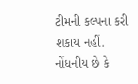ટીમની કલ્પના કરી શકાય નહીં.
નોંધનીય છે કે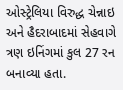ઓસ્ટ્રેલિયા વિરુદ્ધ ચેન્નાઇ અને હૈદરાબાદમાં સેહવાગે ત્રણ ઇનિંગમાં કુલ 27 રન બનાવ્યા હતા.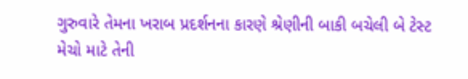ગુરુવારે તેમના ખરાબ પ્રદર્શનના કારણે શ્રેણીની બાકી બચેલી બે ટેસ્ટ મેચો માટે તેની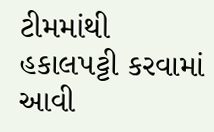ટીમમાંથી હકાલપટ્ટી કરવામાં આવી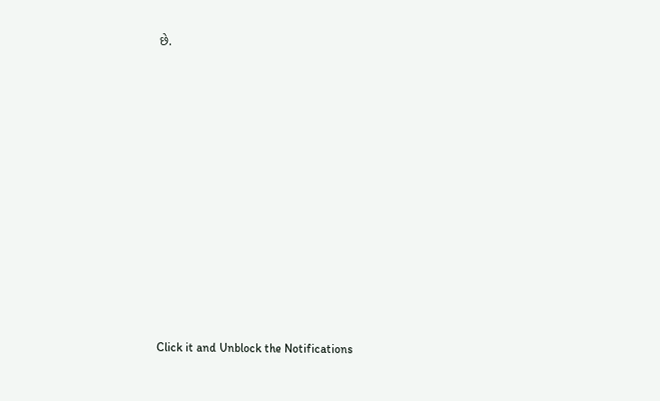છે.












Click it and Unblock the Notifications